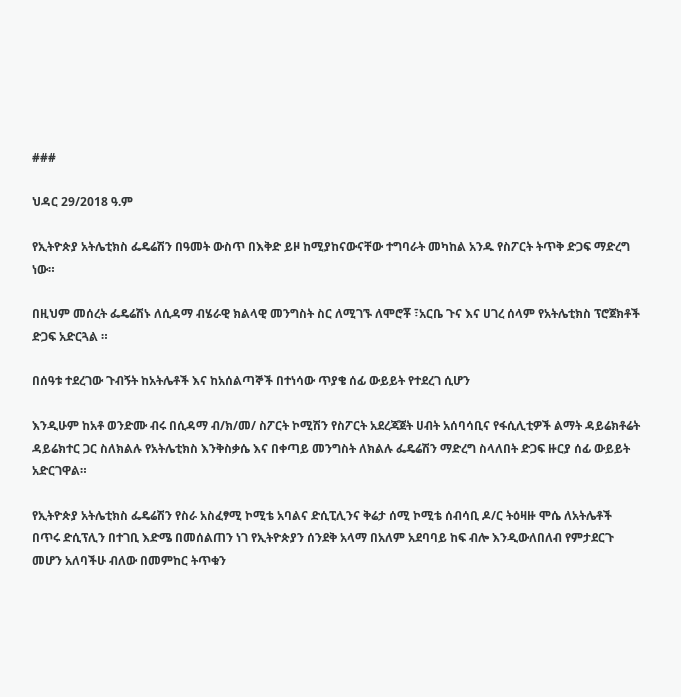###

ህዳር 29/2018 ዓ.ም

የኢትዮጵያ አትሌቲክስ ፌዴሬሽን በዓመት ውስጥ በእቅድ ይዞ ከሚያከናውናቸው ተግባራት መካከል አንዱ የስፖርት ትጥቅ ድጋፍ ማድረግ ነው።

በዚህም መሰረት ፌዴሬሽኑ ለሲዳማ ብሄራዊ ክልላዊ መንግስት ስር ለሚገኙ ለሞሮቾ ፣አርቤ ጉና እና ሀገረ ሰላም የአትሌቲክስ ፕሮጀክቶች ድጋፍ አድርጓል ።

በሰዓቱ ተደረገው ጉብኝት ከአትሌቶች እና ከአሰልጣኞች በተነሳው ጥያቄ ሰፊ ውይይት የተደረገ ሲሆን

እንዲሁም ከአቶ ወንድሙ ብሩ በሲዳማ ብ/ክ/መ/ ስፖርት ኮሚሽን የስፖርት አደረጃጀት ሀብት አሰባሳቢና የፋሲሊቲዎች ልማት ዳይሬክቶሬት ዳይሬክተር ጋር ስለክልሉ የአትሌቲክስ እንቅስቃሴ እና በቀጣይ መንግስት ለክልሉ ፌዴሬሽን ማድረግ ስላለበት ድጋፍ ዙርያ ሰፊ ውይይት አድርገዋል።

የኢትዮጵያ አትሌቲክስ ፌዴሬሽን የስራ አስፈፃሚ ኮሚቴ አባልና ድሲፒሊንና ቅሬታ ሰሚ ኮሚቴ ሰብሳቢ ዶ/ር ትዕዛዙ ሞሴ ለአትሌቶች በጥሩ ድሲፕሊን በተገቢ እድሜ በመሰልጠን ነገ የኢትዮጵያን ሰንደቅ አላማ በአለም አደባባይ ከፍ ብሎ እንዲውለበለብ የምታደርጉ መሆን አለባችሁ ብለው በመምከር ትጥቁን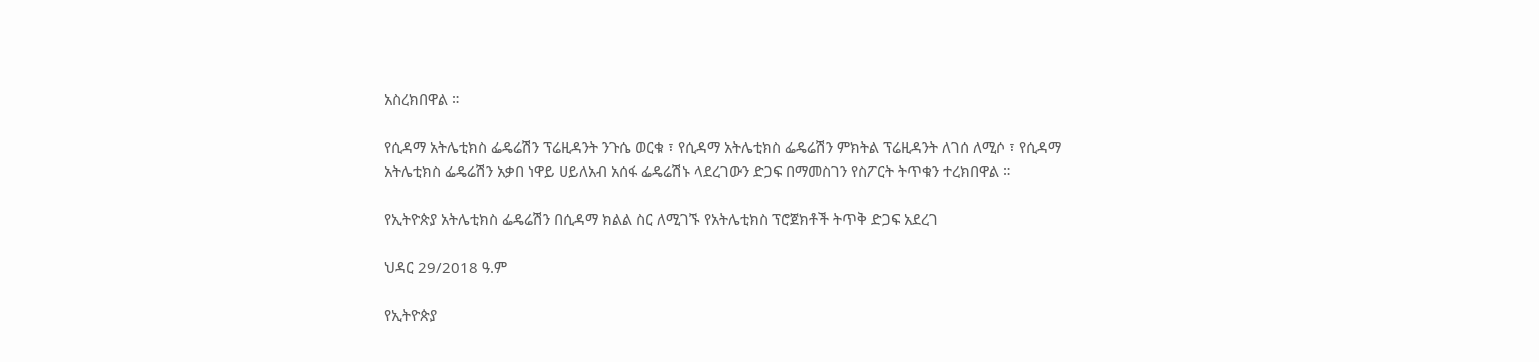አስረክበዋል ።

የሲዳማ አትሌቲክስ ፌዴሬሽን ፕሬዚዳንት ንጉሴ ወርቁ ፣ የሲዳማ አትሌቲክስ ፌዴሬሽን ምክትል ፕሬዚዳንት ለገሰ ለሚሶ ፣ የሲዳማ አትሌቲክስ ፌዴሬሽን አቃበ ነዋይ ሀይለአብ አሰፋ ፌዴሬሽኑ ላደረገውን ድጋፍ በማመስገን የስፖርት ትጥቁን ተረክበዋል ።

የኢትዮጵያ አትሌቲክስ ፌዴሬሽን በሲዳማ ክልል ስር ለሚገኙ የአትሌቲክስ ፕሮጀክቶች ትጥቅ ድጋፍ አደረገ

ህዳር 29/2018 ዓ.ም

የኢትዮጵያ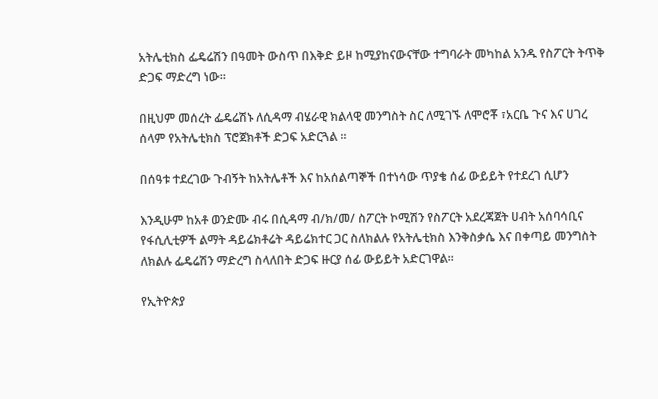አትሌቲክስ ፌዴሬሽን በዓመት ውስጥ በእቅድ ይዞ ከሚያከናውናቸው ተግባራት መካከል አንዱ የስፖርት ትጥቅ ድጋፍ ማድረግ ነው።

በዚህም መሰረት ፌዴሬሽኑ ለሲዳማ ብሄራዊ ክልላዊ መንግስት ስር ለሚገኙ ለሞሮቾ ፣አርቤ ጉና እና ሀገረ ሰላም የአትሌቲክስ ፕሮጀክቶች ድጋፍ አድርጓል ።

በሰዓቱ ተደረገው ጉብኝት ከአትሌቶች እና ከአሰልጣኞች በተነሳው ጥያቄ ሰፊ ውይይት የተደረገ ሲሆን

እንዲሁም ከአቶ ወንድሙ ብሩ በሲዳማ ብ/ክ/መ/ ስፖርት ኮሚሽን የስፖርት አደረጃጀት ሀብት አሰባሳቢና የፋሲሊቲዎች ልማት ዳይሬክቶሬት ዳይሬክተር ጋር ስለክልሉ የአትሌቲክስ እንቅስቃሴ እና በቀጣይ መንግስት ለክልሉ ፌዴሬሽን ማድረግ ስላለበት ድጋፍ ዙርያ ሰፊ ውይይት አድርገዋል።

የኢትዮጵያ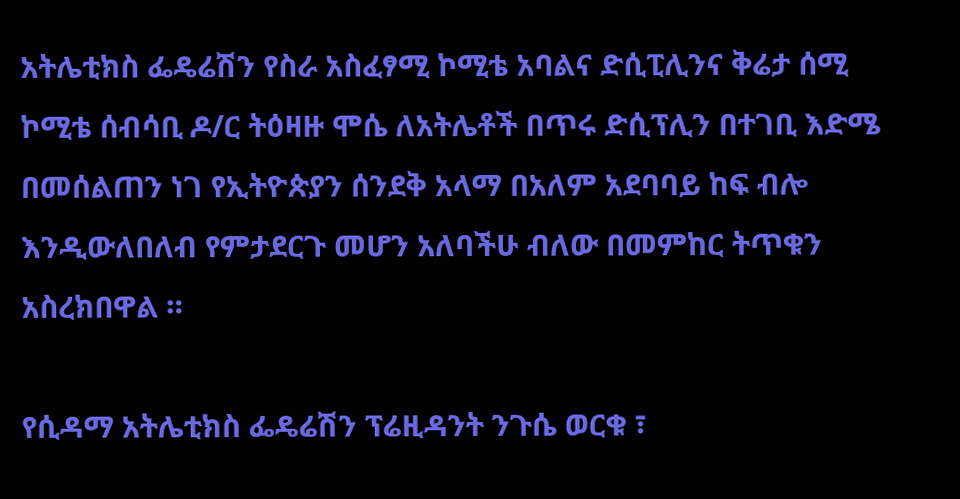አትሌቲክስ ፌዴሬሽን የስራ አስፈፃሚ ኮሚቴ አባልና ድሲፒሊንና ቅሬታ ሰሚ ኮሚቴ ሰብሳቢ ዶ/ር ትዕዛዙ ሞሴ ለአትሌቶች በጥሩ ድሲፕሊን በተገቢ እድሜ በመሰልጠን ነገ የኢትዮጵያን ሰንደቅ አላማ በአለም አደባባይ ከፍ ብሎ እንዲውለበለብ የምታደርጉ መሆን አለባችሁ ብለው በመምከር ትጥቁን አስረክበዋል ።

የሲዳማ አትሌቲክስ ፌዴሬሽን ፕሬዚዳንት ንጉሴ ወርቁ ፣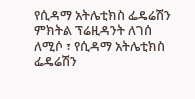የሲዳማ አትሌቲክስ ፌዴሬሽን ምክትል ፕሬዚዳንት ለገሰ ለሚሶ ፣ የሲዳማ አትሌቲክስ ፌዴሬሽን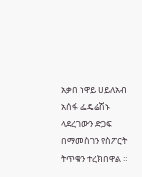አቃበ ነዋይ ሀይለአብ አሰፋ ፌዴሬሽኑ ላደረገውን ድጋፍ በማመስገን የስፖርት ትጥቁን ተረክበዋል ።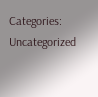Categories: Uncategorized